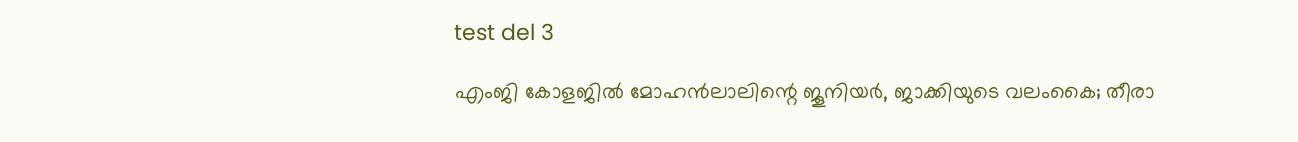test del 3

എംജി കോളജിൽ മോഹൻലാലിന്റെ ജൂനിയർ, ജാക്കിയുടെ വലംകൈ; തീരാ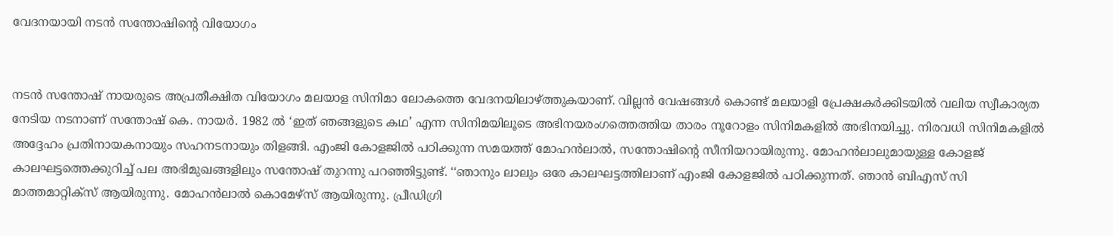വേദനയായി നടൻ സന്തോഷിന്റെ വിയോഗം


നടൻ സന്തോഷ് നായരുടെ അപ്രതീക്ഷിത വിയോഗം മലയാള സിനിമാ ലോകത്തെ വേദനയിലാഴ്ത്തുകയാണ്. വില്ലന്‍ വേഷങ്ങള്‍ കൊണ്ട് മലയാളി പ്രേക്ഷകര്‍ക്കിടയില്‍ വലിയ സ്വീകാര്യത നേടിയ നടനാണ് സന്തോഷ് കെ. നായര്‍. 1982 ല്‍ ‘ഇത് ഞങ്ങളുടെ കഥ’ എന്ന സിനിമയിലൂടെ അഭിനയരംഗത്തെത്തിയ താരം നൂറോളം സിനിമകളിൽ അഭിനയിച്ചു. നിരവധി സിനിമകളില്‍ അദ്ദേഹം പ്രതിനായകനായും സഹനടനായും തിളങ്ങി. എംജി കോളജില്‍ പഠിക്കുന്ന സമയത്ത് മോഹന്‍ലാല്‍, സന്തോഷിന്റെ സീനിയറായിരുന്നു. മോഹൻലാലുമായുള്ള കോളജ് കാലഘട്ടത്തെക്കുറിച്ച് പല അഭിമുഖങ്ങളിലും സന്തോഷ് തുറന്നു പറഞ്ഞിട്ടുണ്ട്. ‘‘ഞാനും ലാലും ഒരേ കാലഘട്ടത്തിലാണ് എംജി കോളജില്‍ പഠിക്കുന്നത്. ഞാന്‍ ബിഎസ് സി മാത്തമാറ്റിക്‌സ് ആയിരുന്നു. മോഹന്‍ലാല്‍ കൊമേഴ്‌സ് ആയിരുന്നു. പ്രീഡിഗ്രി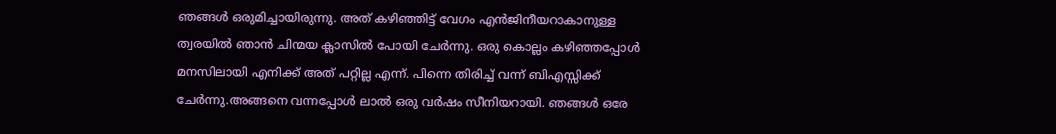ഞങ്ങള്‍ ഒരുമിച്ചായിരുന്നു. അത് കഴിഞ്ഞിട്ട് വേഗം എൻജിനീയറാകാനുള്ള ത്വരയില്‍ ഞാന്‍ ചിന്മയ ക്ലാസില്‍ പോയി ചേര്‍ന്നു. ഒരു കൊല്ലം കഴിഞ്ഞപ്പോള്‍ മനസിലായി എനിക്ക് അത് പറ്റില്ല എന്ന്. പിന്നെ തിരിച്ച് വന്ന് ബിഎസ്സിക്ക് ചേര്‍ന്നു.അങ്ങനെ വന്നപ്പോള്‍ ലാല്‍ ഒരു വര്‍ഷം സീനിയറായി. ഞങ്ങള്‍ ഒരേ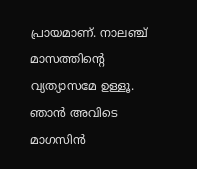പ്രായമാണ്. നാലഞ്ച് മാസത്തിന്റെ വ്യത്യാസമേ ഉള്ളൂ. ഞാന്‍ അവിടെ മാഗസിന്‍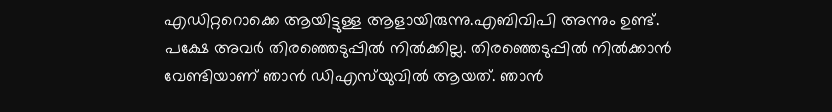എഡിറ്ററൊക്കെ ആയിട്ടുള്ള ആളായിരുന്നു.എബിവിപി അന്നും ഉണ്ട്. പക്ഷേ അവര്‍ തിരഞ്ഞെടുപ്പില്‍ നില്‍ക്കില്ല. തിരഞ്ഞെടുപ്പില്‍ നില്‍ക്കാന്‍ വേണ്ടിയാണ് ഞാന്‍ ഡിഎസ്‌യുവില്‍ ആയത്. ഞാന്‍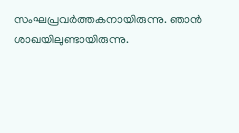സംഘപ്രവര്‍ത്തകനായിരുന്നു. ഞാന്‍ ശാഖയിലുണ്ടായിരുന്നു.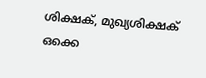ശിക്ഷക്, മുഖ്യശിക്ഷക് ഒക്കെ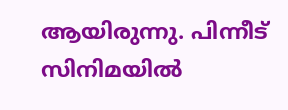ആയിരുന്നു. പിന്നീട് സിനിമയില്‍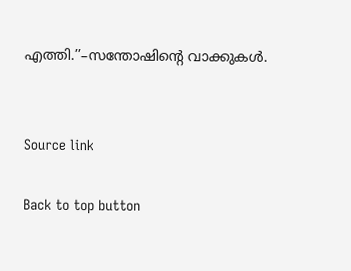എത്തി.’’–സന്തോഷിന്റെ വാക്കുകൾ.


Source link

Back to top button